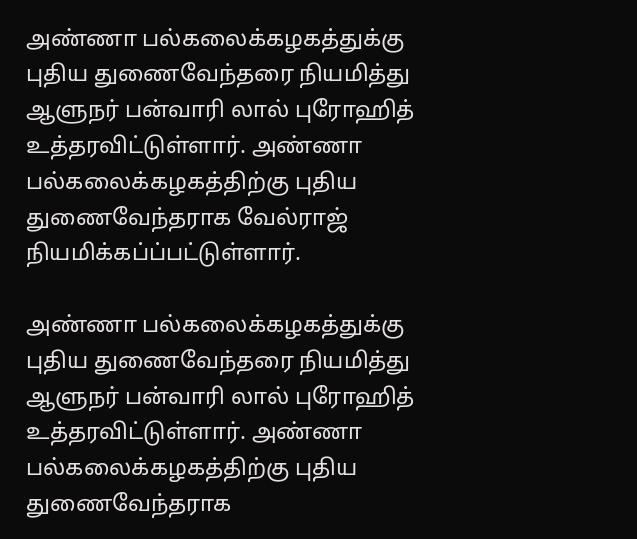அண்ணா பல்கலைக்கழகத்துக்கு புதிய துணைவேந்தரை நியமித்து ஆளுநர் பன்வாரி லால் புரோஹித் உத்தரவிட்டுள்ளார். அண்ணா பல்கலைக்கழகத்திற்கு புதிய துணைவேந்தராக வேல்ராஜ் நியமிக்கப்ப்பட்டுள்ளார்.

அண்ணா பல்கலைக்கழகத்துக்கு புதிய துணைவேந்தரை நியமித்து ஆளுநர் பன்வாரி லால் புரோஹித் உத்தரவிட்டுள்ளார். அண்ணா பல்கலைக்கழகத்திற்கு புதிய துணைவேந்தராக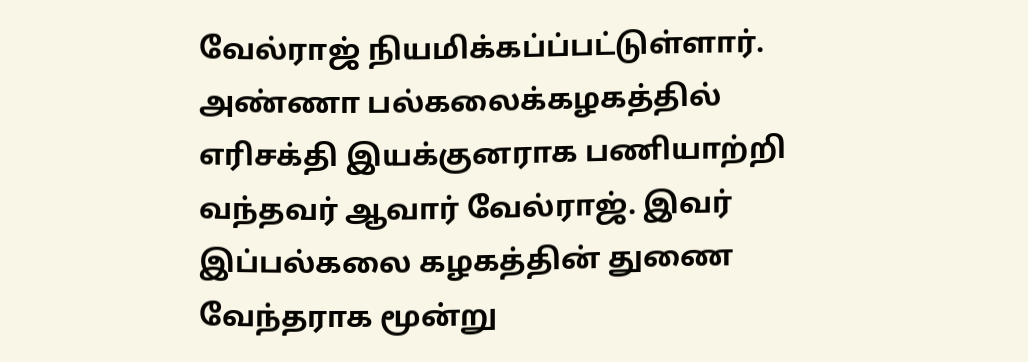வேல்ராஜ் நியமிக்கப்ப்பட்டுள்ளார். அண்ணா பல்கலைக்கழகத்தில் எரிசக்தி இயக்குனராக பணியாற்றி வந்தவர் ஆவார் வேல்ராஜ். இவர் இப்பல்கலை கழகத்தின் துணை வேந்தராக மூன்று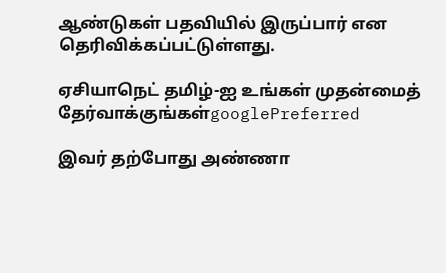ஆண்டுகள் பதவியில் இருப்பார் என தெரிவிக்கப்பட்டுள்ளது.

ஏசியாநெட் தமிழ்-ஐ உங்கள் முதன்மைத் தேர்வாக்குங்கள்googlePreferred

இவர் தற்போது அண்ணா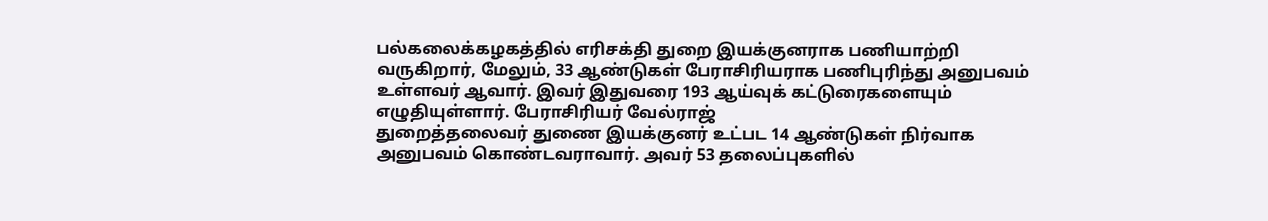பல்கலைக்கழகத்தில் எரிசக்தி துறை இயக்குனராக பணியாற்றி வருகிறார், மேலும், 33 ஆண்டுகள் பேராசிரியராக பணிபுரிந்து அனுபவம் உள்ளவர் ஆவார். இவர் இதுவரை 193 ஆய்வுக் கட்டுரைகளையும் எழுதியுள்ளார். பேராசிரியர் வேல்ராஜ்
துறைத்தலைவர் துணை இயக்குனர் உட்பட 14 ஆண்டுகள் நிர்வாக அனுபவம் கொண்டவராவார். அவர் 53 தலைப்புகளில்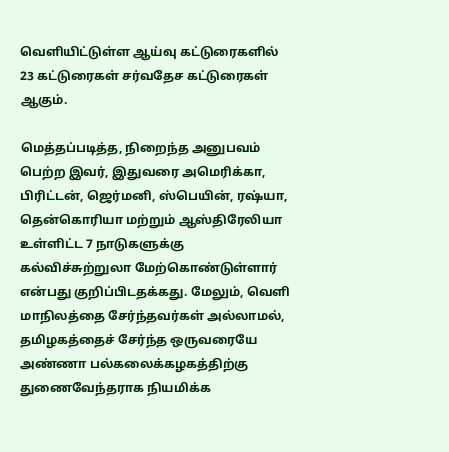வெளியிட்டுள்ள ஆய்வு கட்டுரைகளில் 23 கட்டுரைகள் சர்வதேச கட்டுரைகள் ஆகும்.

மெத்தப்படித்த, நிறைந்த அனுபவம் பெற்ற இவர், இதுவரை அமெரிக்கா, பிரிட்டன், ஜெர்மனி, ஸ்பெயின், ரஷ்யா, தென்கொரியா மற்றும் ஆஸ்திரேலியா உள்ளிட்ட 7 நாடுகளுக்கு கல்விச்சுற்றுலா மேற்கொண்டுள்ளார் என்பது குறிப்பிடதக்கது. மேலும், வெளி மாநிலத்தை சேர்ந்தவர்கள் அல்லாமல், தமிழகத்தைச் சேர்ந்த ஒருவரையே அண்ணா பல்கலைக்கழகத்திற்கு துணைவேந்தராக நியமிக்க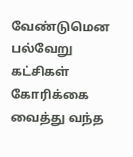வேண்டுமென பல்வேறு கட்சிகள் கோரிக்கை வைத்து வந்த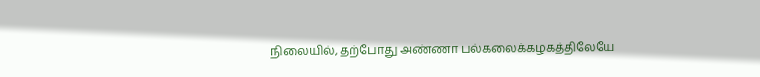நிலையில், தற்போது அண்ணா பல்கலைக்கழகத்திலேயே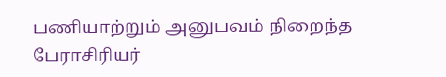பணியாற்றும் அனுபவம் நிறைந்த பேராசிரியர்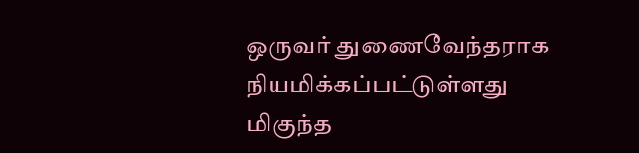ஒருவர் துணைவேந்தராக நியமிக்கப்பட்டுள்ளது மிகுந்த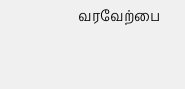வரவேற்பை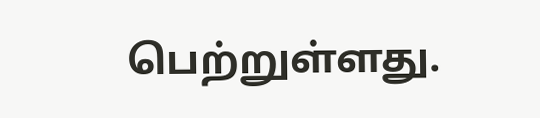பெற்றுள்ளது.